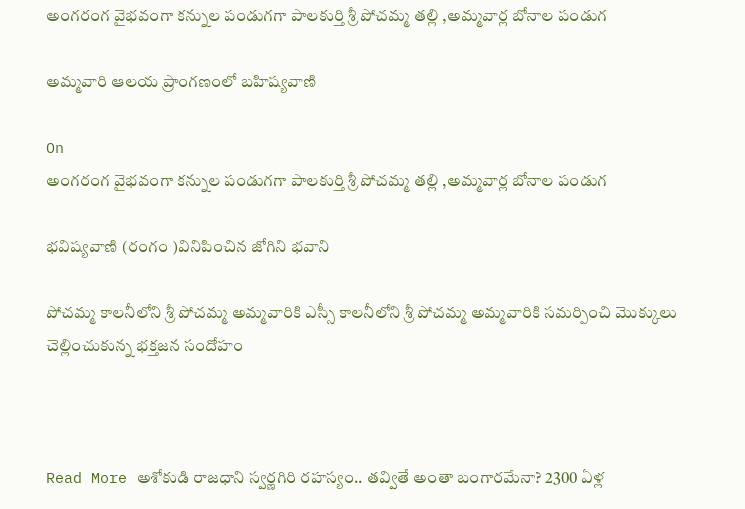అంగరంగ వైభవంగా కన్నుల పండుగగా పాలకుర్తి శ్రీ పోచమ్మ తల్లి ,అమ్మవార్ల బోనాల పండుగ

అమ్మవారి ఆలయ ప్రాంగణంలో బహిష్యవాణి

On
అంగరంగ వైభవంగా కన్నుల పండుగగా పాలకుర్తి శ్రీ పోచమ్మ తల్లి ,అమ్మవార్ల బోనాల పండుగ

భవిష్యవాణి (రంగం )వినిపించిన జోగిని భవాని

పోచమ్మ కాలనీలోని శ్రీ పోచమ్మ అమ్మవారికి ఎస్సీ కాలనీలోని శ్రీ పోచమ్మ అమ్మవారికి సమర్పించి మొక్కులు చెల్లించుకున్న భక్తజన సందోహం



Read More అశోకుడి రాజధాని స్వర్ణగిరి రహస్యం.. తవ్వితే అంతా బంగారమేనా? 2300 ఏళ్ల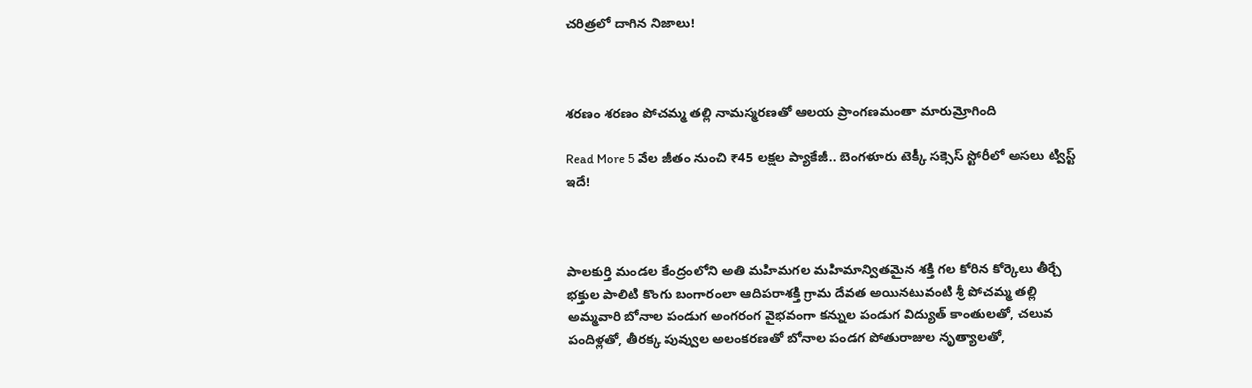చరిత్రలో దాగిన నిజాలు!



శరణం శరణం పోచమ్మ తల్లి నామస్మరణతో ఆలయ ప్రాంగణమంతా మారుమ్రోగింది

Read More 5 వేల జీతం నుంచి ₹45 లక్షల ప్యాకేజీ.. బెంగళూరు టెక్కీ సక్సెస్ స్టోరీలో అసలు ట్విస్ట్ ఇదే!



పాలకుర్తి మండల కేంద్రంలోని అతి మహిమగల మహిమాన్వితమైన శక్తి గల కోరిన కోర్కెలు తీర్చే భక్తుల పాలిటి కొంగు బంగారంలా ఆదిపరాశక్తి గ్రామ దేవత అయినటువంటి శ్రీ పోచమ్మ తల్లి అమ్మవారి బోనాల పండుగ అంగరంగ వైభవంగా కన్నుల పండుగ విద్యుత్ కాంతులతో, చలువ పందిళ్లతో, తీరక్క పువ్వుల అలంకరణతో బోనాల పండగ పోతురాజుల నృత్యాలతో,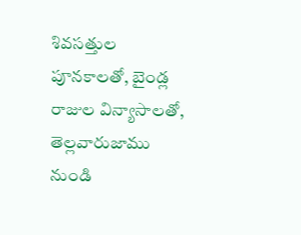శివసత్తుల పూనకాలతో, బైండ్ల రాజుల విన్యాసాలతో, తెల్లవారుజాము నుండి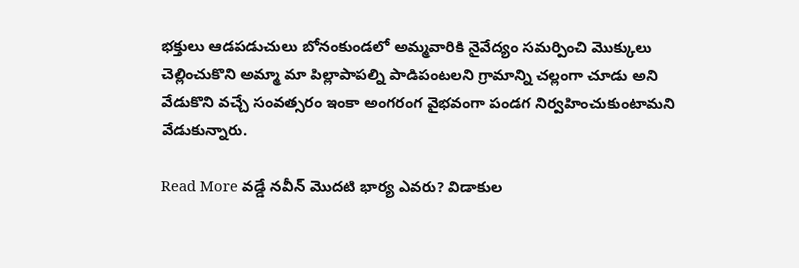భక్తులు ఆడపడుచులు బోనంకుండలో అమ్మవారికి నైవేద్యం సమర్పించి మొక్కులు చెల్లించుకొని అమ్మా మా పిల్లాపాపల్ని పాడిపంటలని గ్రామాన్ని చల్లంగా చూడు అని వేడుకొని వచ్చే సంవత్సరం ఇంకా అంగరంగ వైభవంగా పండగ నిర్వహించుకుంటామని వేడుకున్నారు.

Read More వడ్డే నవీన్ మొదటి భార్య ఎవరు? విడాకుల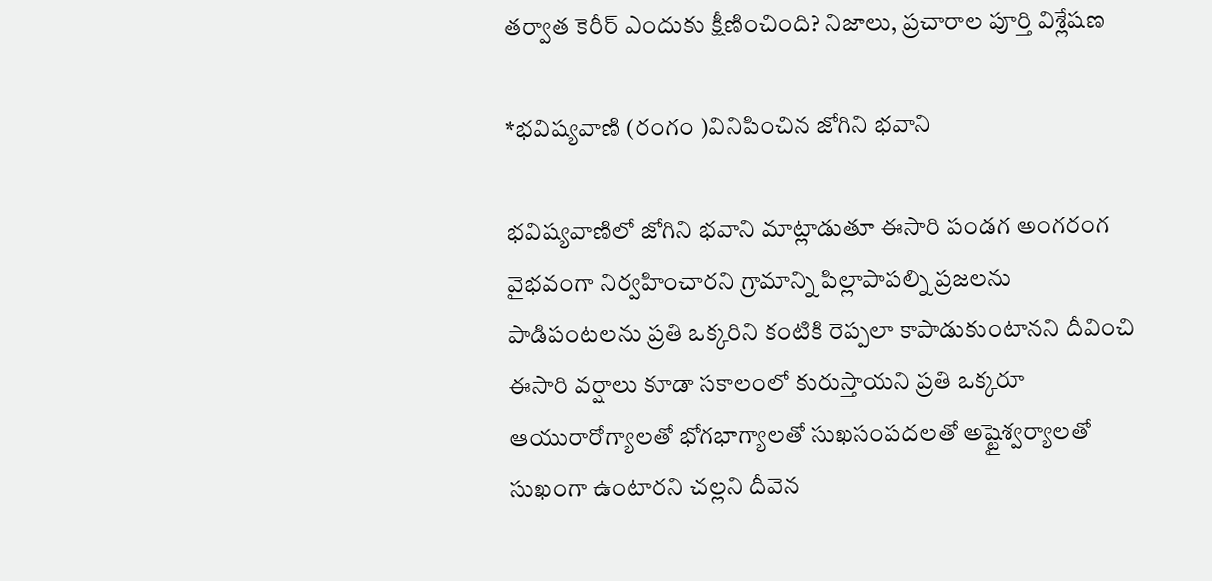తర్వాత కెరీర్ ఎందుకు క్షీణించింది? నిజాలు, ప్రచారాల పూర్తి విశ్లేషణ

*భవిష్యవాణి (రంగం )వినిపించిన జోగిని భవాని

భవిష్యవాణిలో జోగిని భవాని మాట్లాడుతూ ఈసారి పండగ అంగరంగ వైభవంగా నిర్వహించారని గ్రామాన్ని పిల్లాపాపల్ని ప్రజలను పాడిపంటలను ప్రతి ఒక్కరిని కంటికి రెప్పలా కాపాడుకుంటానని దీవించి ఈసారి వర్షాలు కూడా సకాలంలో కురుస్తాయని ప్రతి ఒక్కరూ ఆయురారోగ్యాలతో భోగభాగ్యాలతో సుఖసంపదలతో అష్టైశ్వర్యాలతో సుఖంగా ఉంటారని చల్లని దీవెన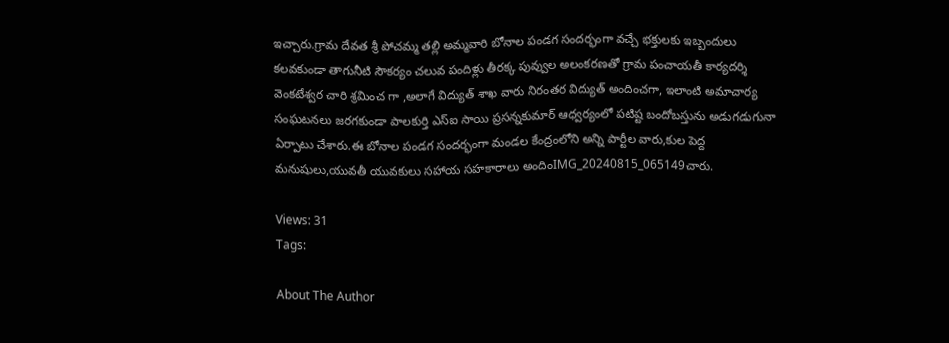ఇచ్చారు.గ్రామ దేవత శ్రీ పోచమ్మ తల్లి అమ్మవారి బోనాల పండగ సందర్భంగా వచ్చే భక్తులకు ఇబ్బందులు కలవకుండా తాగునీటి సౌకర్యం చలువ పందిళ్లు తీరక్క పువ్వుల అలంకరణతో గ్రామ పంచాయతీ కార్యదర్శి వెంకటేశ్వర చారి శ్రమించ గా ,అలాగే విద్యుత్ శాఖ వారు నిరంతర విద్యుత్ అందించగా, ఇలాంటి అమాచార్య సంఘటనలు జరగకుండా పాలకుర్తి ఎస్ఐ సాయి ప్రసన్నకుమార్ ఆధ్వర్యంలో పటిష్ట బందోబస్తును అడుగడుగునా ఏర్పాటు చేశారు.ఈ బోనాల పండగ సందర్భంగా మండల కేంద్రంలోని అన్ని పార్టీల వారు,కుల పెద్ద మనుషులు,యువతీ యువకులు సహాయ సహకారాలు అందింIMG_20240815_065149చారు.

Views: 31
Tags:

About The Author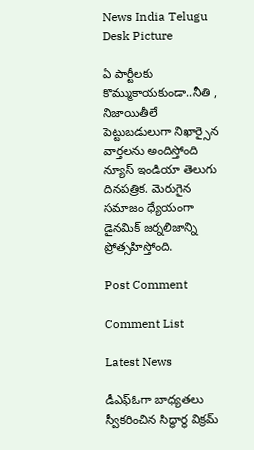News India Telugu Desk Picture

ఏ పార్టీలకు కొమ్ముకాయకుండా..నీతి , నిజాయితీలే పెట్టుబడులుగా నిఖార్సైన వార్తలను అందిస్తోంది న్యూస్ ఇండియా తెలుగు దినపత్రిక. మెరుగైన సమాజం ధ్యేయంగా డైనమిక్ జర్నలిజాన్ని ప్రోత్సహిస్తోంది.

Post Comment

Comment List

Latest News

డీఎఫ్ఓగా బాధ్యతలు స్వీకరించిన సిద్ధార్థ విక్రమ్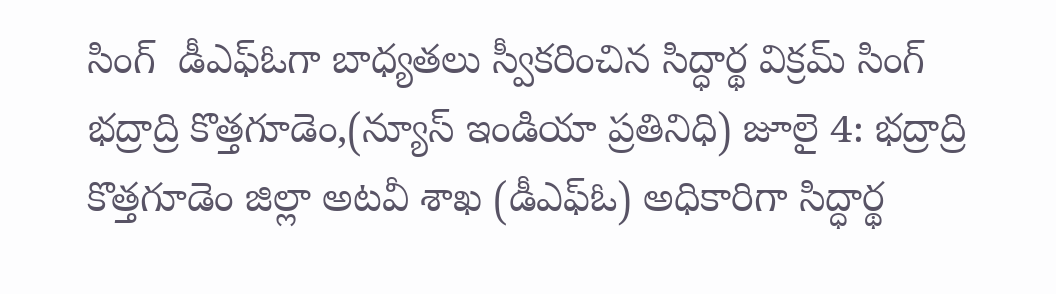సింగ్  డీఎఫ్ఓగా బాధ్యతలు స్వీకరించిన సిద్ధార్థ విక్రమ్ సింగ్
భద్రాద్రి కొత్తగూడెం,(న్యూస్ ఇండియా ప్రతినిధి) జూలై 4: భద్రాద్రి కొత్తగూడెం జిల్లా అటవీ శాఖ (డీఎఫ్ఓ) అధికారిగా సిద్ధార్థ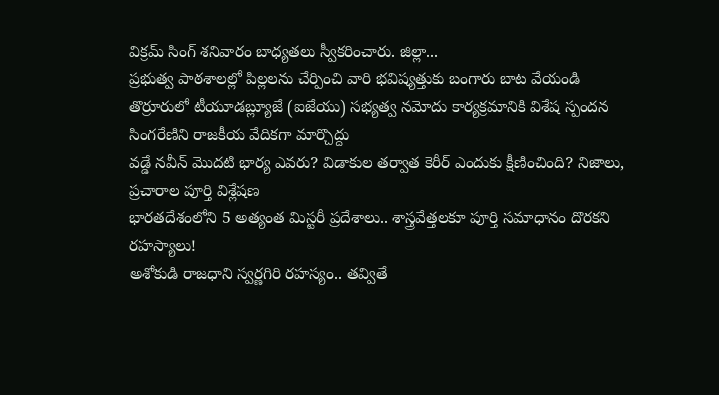విక్రమ్ సింగ్ శనివారం బాధ్యతలు స్వీకరించారు. జిల్లా...
ప్రభుత్వ పాఠశాలల్లో పిల్లలను చేర్పించి వారి భవిష్యత్తుకు బంగారు బాట వేయండి
తొర్రూరులో టీయూడబ్ల్యూజే (ఐజేయు) సభ్యత్వ నమోదు కార్యక్రమానికి విశేష స్పందన
సింగరేణిని రాజకీయ వేదికగా మార్చొద్దు
వడ్డే నవీన్ మొదటి భార్య ఎవరు? విడాకుల తర్వాత కెరీర్ ఎందుకు క్షీణించింది? నిజాలు, ప్రచారాల పూర్తి విశ్లేషణ
భారతదేశంలోని 5 అత్యంత మిస్టరీ ప్రదేశాలు.. శాస్త్రవేత్తలకూ పూర్తి సమాధానం దొరకని రహస్యాలు!
అశోకుడి రాజధాని స్వర్ణగిరి రహస్యం.. తవ్వితే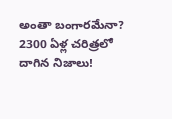అంతా బంగారమేనా? 2300 ఏళ్ల చరిత్రలో దాగిన నిజాలు!